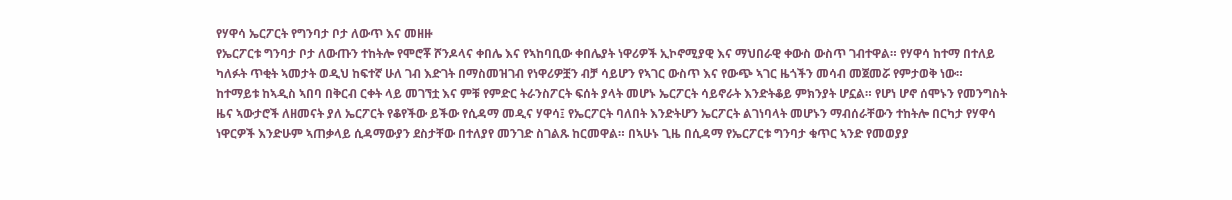የሃዋሳ ኤርፖርት የግንባታ ቦታ ለውጥ እና መዘዙ
የኤርፖርቱ ግንባታ ቦታ ለውጡን ተከትሎ የሞሮቾ ሾንዶላና ቀበሌ እና የኣከባቢው ቀበሌያት ነዋሪዎች ኢኮኖሚያዊ እና ማህበራዊ ቀውስ ውስጥ ገብተዋል። የሃዋሳ ከተማ በተለይ ካለፉት ጥቂት ኣመታት ወዲህ ከፍተኛ ሁለ ገብ እድገት በማስመዝገብ የነዋሪዎቿን ብቻ ሳይሆን የኣገር ውስጥ እና የውጭ ኣገር ዜጎችን መሳብ መጀመሯ የምታወቅ ነው። ከተማይቱ ከኣዲስ ኣበባ በቅርብ ርቀት ላይ መገኘቷ እና ምቹ የምድር ትራንስፖርት ፍሰት ያላት መሆኑ ኤርፖርት ሳይኖራት እንድትቆይ ምክንያት ሆኗል። የሆነ ሆኖ ሰሞኑን የመንግስት ዜና ኣውታሮች ለዘመናት ያለ ኤርፖርት የቆየችው ይችው የሲዳማ መዲና ሃዋሳ፤ የኤርፖርት ባለበት እንድትሆን ኤርፖርት ልገነባላት መሆኑን ማብሰራቸውን ተከትሎ በርካታ የሃዋሳ ነዋርዎች እንድሁም ኣጠቃላይ ሲዳማውያን ደስታቸው በተለያየ መንገድ ስገልጹ ከርመዋል። በኣሁኑ ጊዜ በሲዳማ የኤርፖርቱ ግንባታ ቁጥር ኣንድ የመወያያ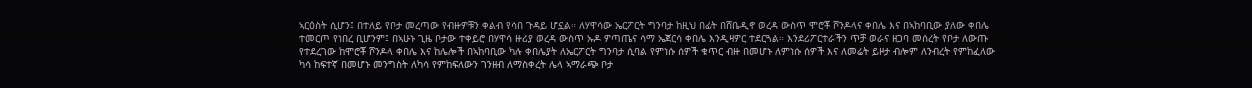ኣርዕስት ሲሆን፤ በተለይ የቦታ መረጣው የብዙዎቹን ቀልብ የሳበ ጉዳይ ሆኗል። ለሃዋሳው ኤርፖርት ግንባታ ከዚህ በፊት በሸቤዲኖ ወረዳ ውስጥ ሞሮቾ ሾንዶላና ቀበሌ እና በኣከባቢው ያለው ቀበሌ ተመርጦ የነበረ ቢሆንም፤ በኣሁኑ ጊዜ ቦታው ተቀይሮ በሃዋሳ ዙሪያ ወረዳ ውስጥ ኡዶ ዎጣጤና ሳማ ኤጀርሳ ቀበሌ እንዲዛዎር ተደርጓል። እንደሪፖርተራችን ጥቻ ወራና ዘጋባ መሰረት የቦታ ለውጡ የተደረገው ከሞሮቾ ሾንዶላ ቀበሌ እና ከሌሎች በኣከባቢው ካሉ ቀበሌያት ለኤርፖርት ግንባታ ሲባል የምነሱ ሰዎች ቁጥር ብዙ በመሆኑ ለምነሱ ሰዎች እና ለመሬት ይዞታ ብሎም ለንብረት የምከፈለው ካሳ ከፍተኛ በመሆኑ መንግስት ለካሳ የምከፍለውን ገንዘብ ለማስቀረት ሌላ ኣማራጭ ቦታ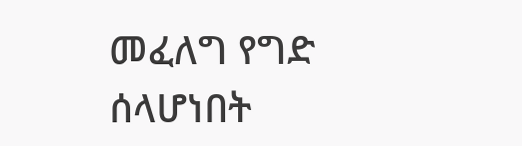መፈለግ የግድ ሰላሆነበት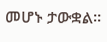መሆኑ ታውቋል።